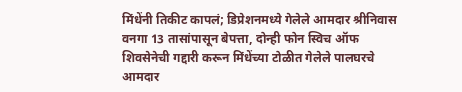मिंधेंनी तिकीट कापलं; डिप्रेशनमध्ये गेलेले आमदार श्रीनिवास वनगा 13 तासांपासून बेपत्ता, दोन्ही फोन स्विच ऑफ
शिवसेनेची गद्दारी करून मिंधेंच्या टोळीत गेलेले पालघरचे आमदार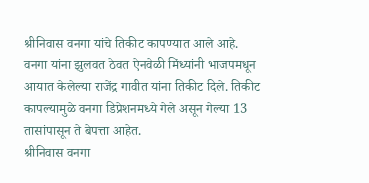श्रीनिवास वनगा यांचे तिकीट कापण्यात आले आहे. वनगा यांना झुलवत ठेवत ऐनवेळी मिंध्यांनी भाजपमधून आयात केलेल्या राजेंद्र गावीत यांना तिकीट दिले. तिकीट कापल्यामुळे वनगा डिप्रेशनमध्ये गेले असून गेल्या 13 तासांपासून ते बेपत्ता आहेत.
श्रीनिवास वनगा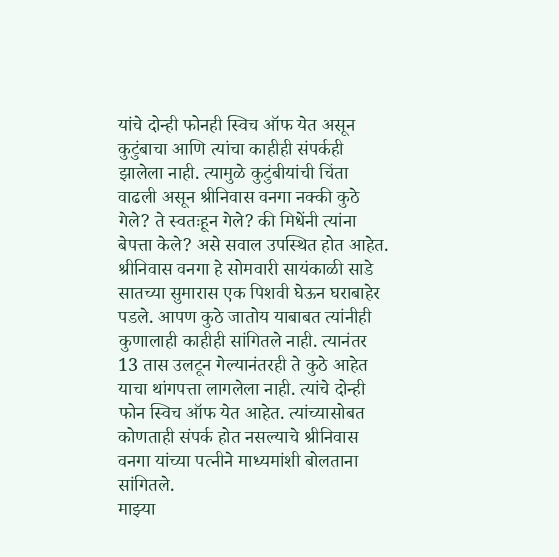यांचे दोन्ही फोनही स्विच ऑफ येत असून कुटुंबाचा आणि त्यांचा काहीही संपर्कही झालेला नाही. त्यामुळे कुटुंबीयांची चिंता वाढली असून श्रीनिवास वनगा नक्की कुठे गेले? ते स्वतःहून गेले? की मिधेंनी त्यांना बेपत्ता केले? असे सवाल उपस्थित होत आहेत.
श्रीनिवास वनगा हे सोमवारी सायंकाळी साडे सातच्या सुमारास एक पिशवी घेऊन घराबाहेर पडले. आपण कुठे जातोय याबाबत त्यांनीही कुणालाही काहीही सांगितले नाही. त्यानंतर 13 तास उलटून गेल्यानंतरही ते कुठे आहेत याचा थांगपत्ता लागलेला नाही. त्यांचे दोन्ही फोन स्विच ऑफ येत आहेत. त्यांच्यासोबत कोणताही संपर्क होत नसल्याचे श्रीनिवास वनगा यांच्या पत्नीने माध्यमांशी बोलताना सांगितले.
माझ्या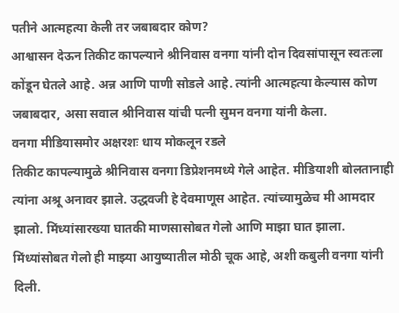पतीने आत्महत्या केली तर जबाबदार कोण?
आश्वासन देऊन तिकीट कापल्याने श्रीनिवास वनगा यांनी दोन दिवसांपासून स्वतःला कोंडून घेतले आहे. अन्न आणि पाणी सोडले आहे. त्यांनी आत्महत्या केल्यास कोण जबाबदार, असा सवाल श्रीनिवास यांची पत्नी सुमन वनगा यांनी केला.
वनगा मीडियासमोर अक्षरशः धाय मोकलून रडले
तिकीट कापल्यामुळे श्रीनिवास वनगा डिप्रेशनमध्ये गेले आहेत. मीडियाशी बोलतानाही त्यांना अश्रू अनावर झाले. उद्धवजी हे देवमाणूस आहेत. त्यांच्यामुळेच मी आमदार झालो. मिंध्यांसारख्या घातकी माणसासोबत गेलो आणि माझा घात झाला. मिंध्यांसोबत गेलो ही माझ्या आयुष्यातील मोठी चूक आहे, अशी कबुली वनगा यांनी दिली.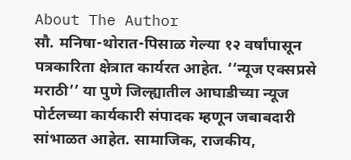About The Author
सौ. मनिषा-थोरात-पिसाळ गेल्या १२ वर्षांपासून पत्रकारिता क्षेत्रात कार्यरत आहेत. ‘‘न्यूज एक्सप्रसे मराठी’’ या पुणे जिल्ह्यातील आघाडीच्या न्यूज पोर्टलच्या कार्यकारी संपादक म्हणून जबाबदारी सांभाळत आहेत. सामाजिक, राजकीय,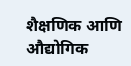शैक्षणिक आणि औद्योगिक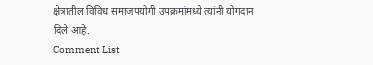क्षेत्रातील विविध समाजपयोगी उपक्रमांमध्ये त्यांनी योगदान दिले आहे.
Comment List